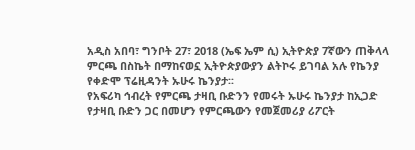አዲስ አበባ፣ ግንቦት 27፣ 2018 (ኤፍ ኤም ሲ) ኢትዮጵያ 7ኛውን ጠቅላላ ምርጫ በስኬት በማከናወኗ ኢትዮጵያውያን ልትኮሩ ይገባል አሉ የኬንያ የቀድሞ ፕሬዚዳንት ኡሁሩ ኬንያታ፡፡
የአፍሪካ ኅብረት የምርጫ ታዛቢ ቡድንን የመሩት ኡሁሩ ኬንያታ ከኢጋድ የታዛቢ ቡድን ጋር በመሆን የምርጫውን የመጀመሪያ ሪፖርት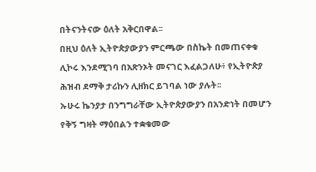በትናንትናው ዕለት አቅርበዋል፡፡
በዚህ ዕለት ኢትዮጵያውያን ምርጫው በስኬት በመጠናቀቁ ሊኮሩ እንደሚገባ በአጽንኦት መናገር እፈልጋለሁ፥ የኢትዮጵያ ሕዝብ ደማቅ ታሪኩን ሊዘክር ይገባል ነው ያሉት፡፡
ኡሁሩ ኬንያታ በንግግራቸው ኢትዮጵያውያን በአንድነት በመሆን የቅኝ ግዛት ማዕበልን ተቋቁመው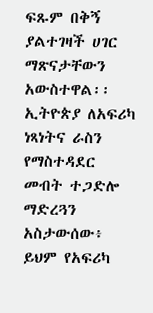ፍጹም በቅኝ ያልተገዛች ሀገር ማጽናታቸውን አውስተዋል፡፡
ኢትዮጵያ ለአፍሪካ ነጻነትና ራስን የማስተዳደር መብት ተጋድሎ ማድረጓን አስታውሰው፥ ይህም የአፍሪካ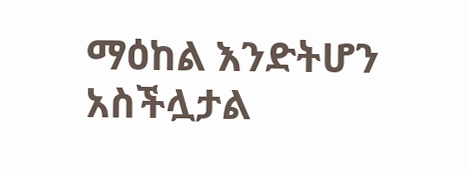ማዕከል እንድትሆን አስችሏታል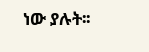ነው ያሉት፡፡